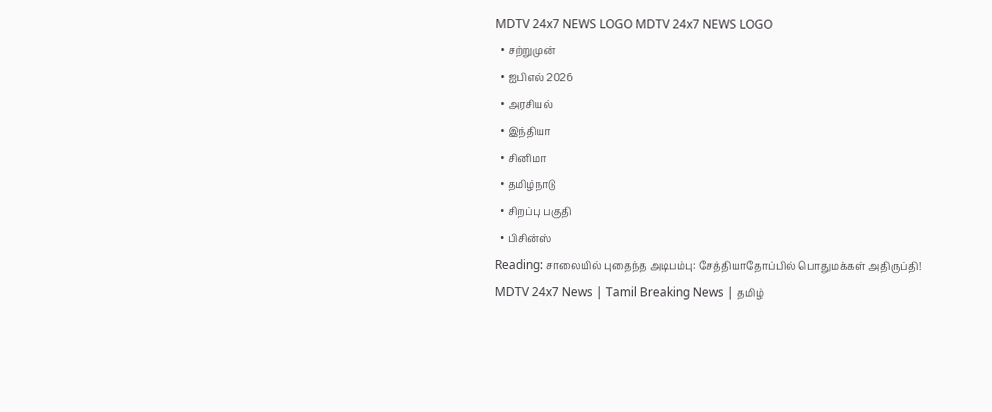MDTV 24x7 NEWS LOGO MDTV 24x7 NEWS LOGO
  • சற்றுமுன்
  • ஐபிஎல் 2026
  • அரசியல்
  • இந்தியா
  • சினிமா
  • தமிழ்நாடு
  • சிறப்பு பகுதி
  • பிசின்ஸ்
Reading: சாலையில் புதைந்த அடிபம்பு: சேத்தியாதோப்பில் பொதுமக்கள் அதிருப்தி!
MDTV 24x7 News | Tamil Breaking News | தமிழ்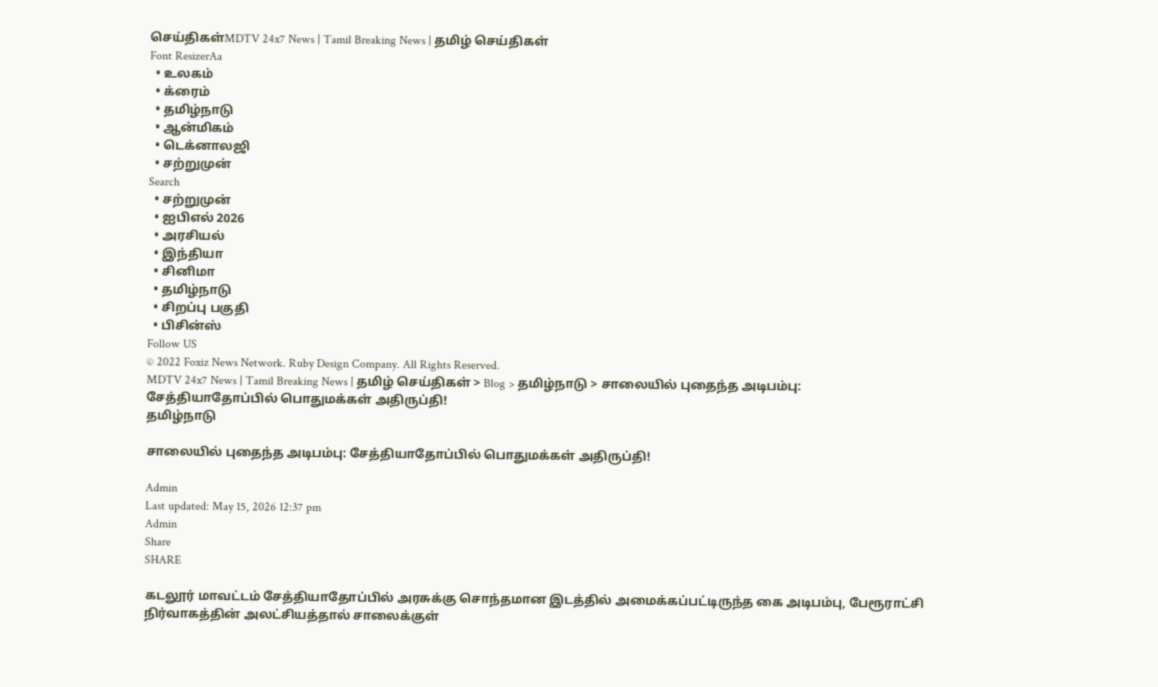செய்திகள்MDTV 24x7 News | Tamil Breaking News | தமிழ் செய்திகள்
Font ResizerAa
  • உலகம்
  • க்ரைம்
  • தமிழ்நாடு
  • ஆன்மிகம்
  • டெக்னாலஜி
  • சற்றுமுன்
Search
  • சற்றுமுன்
  • ஐபிஎல் 2026
  • அரசியல்
  • இந்தியா
  • சினிமா
  • தமிழ்நாடு
  • சிறப்பு பகுதி
  • பிசின்ஸ்
Follow US
© 2022 Foxiz News Network. Ruby Design Company. All Rights Reserved.
MDTV 24x7 News | Tamil Breaking News | தமிழ் செய்திகள் > Blog > தமிழ்நாடு > சாலையில் புதைந்த அடிபம்பு: சேத்தியாதோப்பில் பொதுமக்கள் அதிருப்தி!
தமிழ்நாடு

சாலையில் புதைந்த அடிபம்பு: சேத்தியாதோப்பில் பொதுமக்கள் அதிருப்தி!

Admin
Last updated: May 15, 2026 12:37 pm
Admin
Share
SHARE

கடலூர் மாவட்டம் சேத்தியாதோப்பில் அரசுக்கு சொந்தமான இடத்தில் அமைக்கப்பட்டிருந்த கை அடிபம்பு, பேரூராட்சி நிர்வாகத்தின் அலட்சியத்தால் சாலைக்குள்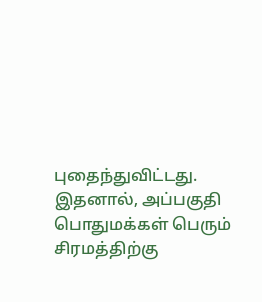புதைந்துவிட்டது. இதனால், அப்பகுதி பொதுமக்கள் பெரும் சிரமத்திற்கு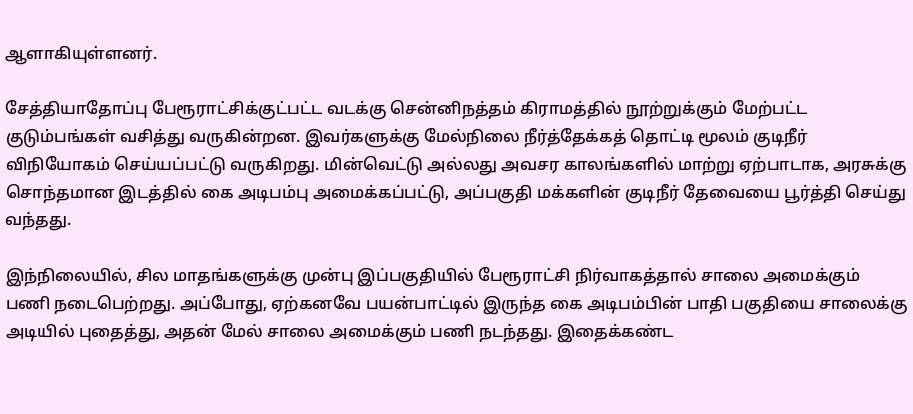ஆளாகியுள்ளனர்.

சேத்தியாதோப்பு பேரூராட்சிக்குட்பட்ட வடக்கு சென்னிநத்தம் கிராமத்தில் நூற்றுக்கும் மேற்பட்ட குடும்பங்கள் வசித்து வருகின்றன. இவர்களுக்கு மேல்நிலை நீர்த்தேக்கத் தொட்டி மூலம் குடிநீர் விநியோகம் செய்யப்பட்டு வருகிறது. மின்வெட்டு அல்லது அவசர காலங்களில் மாற்று ஏற்பாடாக, அரசுக்கு சொந்தமான இடத்தில் கை அடிபம்பு அமைக்கப்பட்டு, அப்பகுதி மக்களின் குடிநீர் தேவையை பூர்த்தி செய்து வந்தது.

இந்நிலையில், சில மாதங்களுக்கு முன்பு இப்பகுதியில் பேரூராட்சி நிர்வாகத்தால் சாலை அமைக்கும் பணி நடைபெற்றது. அப்போது, ஏற்கனவே பயன்பாட்டில் இருந்த கை அடிபம்பின் பாதி பகுதியை சாலைக்கு அடியில் புதைத்து, அதன் மேல் சாலை அமைக்கும் பணி நடந்தது. இதைக்கண்ட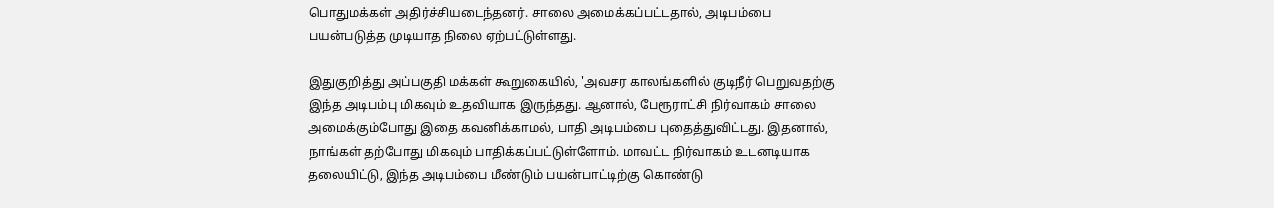பொதுமக்கள் அதிர்ச்சியடைந்தனர். சாலை அமைக்கப்பட்டதால், அடிபம்பை பயன்படுத்த முடியாத நிலை ஏற்பட்டுள்ளது.

இதுகுறித்து அப்பகுதி மக்கள் கூறுகையில், 'அவசர காலங்களில் குடிநீர் பெறுவதற்கு இந்த அடிபம்பு மிகவும் உதவியாக இருந்தது. ஆனால், பேரூராட்சி நிர்வாகம் சாலை அமைக்கும்போது இதை கவனிக்காமல், பாதி அடிபம்பை புதைத்துவிட்டது. இதனால், நாங்கள் தற்போது மிகவும் பாதிக்கப்பட்டுள்ளோம். மாவட்ட நிர்வாகம் உடனடியாக தலையிட்டு, இந்த அடிபம்பை மீண்டும் பயன்பாட்டிற்கு கொண்டு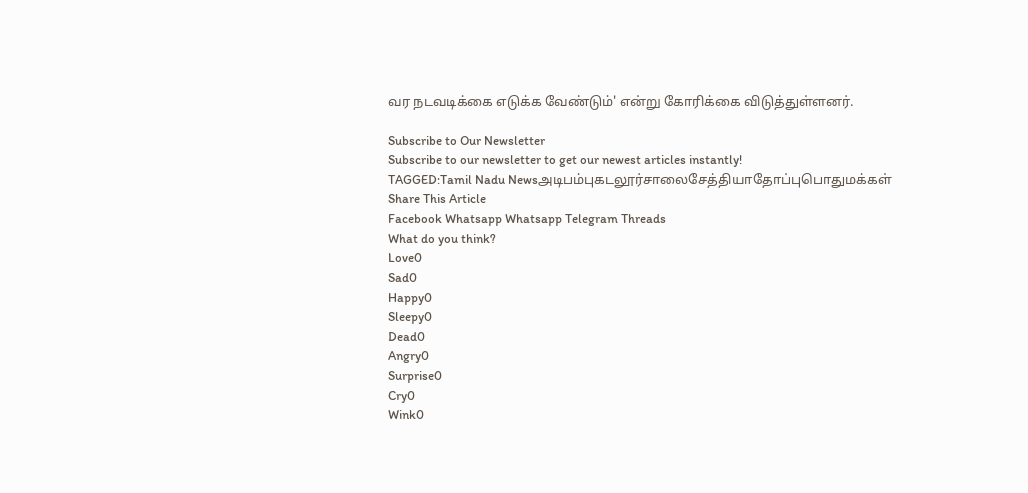வர நடவடிக்கை எடுக்க வேண்டும்' என்று கோரிக்கை விடுத்துள்ளனர்.

Subscribe to Our Newsletter
Subscribe to our newsletter to get our newest articles instantly!
TAGGED:Tamil Nadu Newsஅடிபம்புகடலூர்சாலைசேத்தியாதோப்புபொதுமக்கள்
Share This Article
Facebook Whatsapp Whatsapp Telegram Threads
What do you think?
Love0
Sad0
Happy0
Sleepy0
Dead0
Angry0
Surprise0
Cry0
Wink0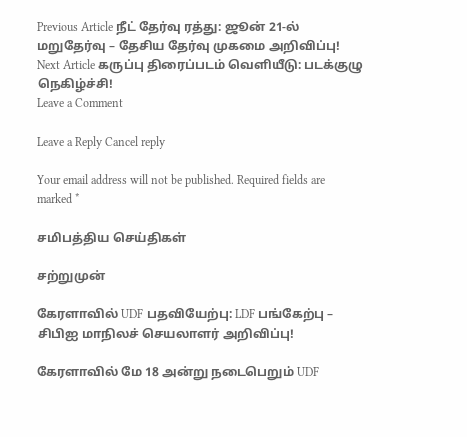Previous Article நீட் தேர்வு ரத்து: ஜூன் 21-ல் மறுதேர்வு – தேசிய தேர்வு முகமை அறிவிப்பு!
Next Article கருப்பு திரைப்படம் வெளியீடு: படக்குழு நெகிழ்ச்சி!
Leave a Comment

Leave a Reply Cancel reply

Your email address will not be published. Required fields are marked *

சமிபத்திய செய்திகள்

சற்றுமுன்

கேரளாவில் UDF பதவியேற்பு: LDF பங்கேற்பு – சிபிஐ மாநிலச் செயலாளர் அறிவிப்பு!

கேரளாவில் மே 18 அன்று நடைபெறும் UDF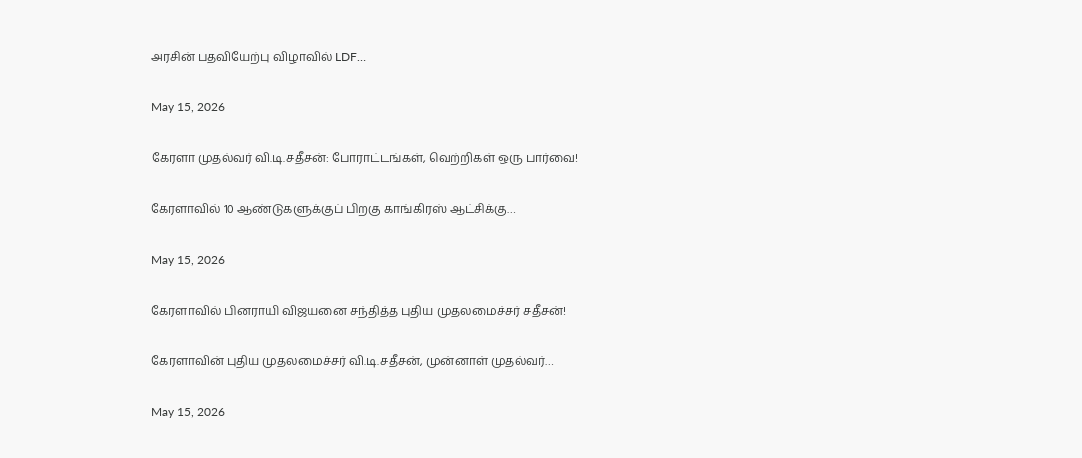அரசின் பதவியேற்பு விழாவில் LDF…

May 15, 2026

கேரளா முதல்வர் வி.டி.சதீசன்: போராட்டங்கள், வெற்றிகள் ஒரு பார்வை!

கேரளாவில் 10 ஆண்டுகளுக்குப் பிறகு காங்கிரஸ் ஆட்சிக்கு…

May 15, 2026

கேரளாவில் பினராயி விஜயனை சந்தித்த புதிய முதலமைச்சர் சதீசன்!

கேரளாவின் புதிய முதலமைச்சர் வி.டி.சதீசன், முன்னாள் முதல்வர்…

May 15, 2026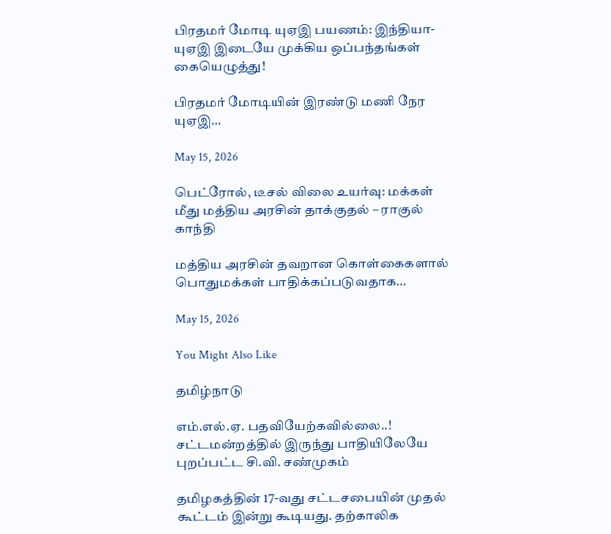பிரதமர் மோடி யுஏஇ பயணம்: இந்தியா-யுஏஇ இடையே முக்கிய ஒப்பந்தங்கள் கையெழுத்து!

பிரதமர் மோடியின் இரண்டு மணி நேர யுஏஇ…

May 15, 2026

பெட்ரோல், டீசல் விலை உயர்வு: மக்கள் மீது மத்திய அரசின் தாக்குதல் – ராகுல் காந்தி

மத்திய அரசின் தவறான கொள்கைகளால் பொதுமக்கள் பாதிக்கப்படுவதாக…

May 15, 2026

You Might Also Like

தமிழ்நாடு

எம்.எல்.ஏ. பதவியேற்கவில்லை..! சட்டமன்றத்தில் இருந்து பாதியிலேயே புறப்பட்ட சி.வி. சண்முகம்

தமிழகத்தின் 17-வது சட்டசபையின் முதல் கூட்டம் இன்று கூடியது. தற்காலிக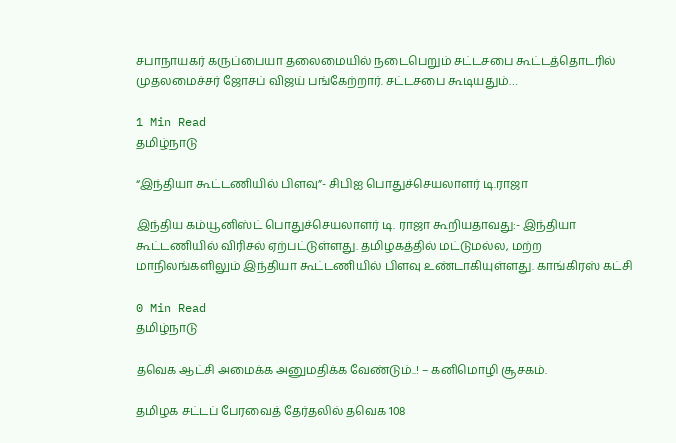சபாநாயகர் கருப்பையா தலைமையில் நடைபெறும் சட்டசபை கூட்டத்தொடரில் முதலமைச்சர் ஜோசப் விஜய் பங்கேற்றார். சட்டசபை கூடியதும்…

1 Min Read
தமிழ்நாடு

“இந்தியா கூட்டணியில் பிளவு”- சிபிஐ பொதுச்செயலாளர் டி.ராஜா

இந்திய கம்யூனிஸ்ட் பொதுச்செயலாளர் டி. ராஜா கூறியதாவது:- இந்தியா கூட்டணியில் விரிசல் ஏற்பட்டுள்ளது. தமிழகத்தில் மட்டுமல்ல, மற்ற மாநிலங்களிலும் இந்தியா கூட்டணியில் பிளவு உண்டாகியுள்ளது. காங்கிரஸ் கட்சி

0 Min Read
தமிழ்நாடு

தவெக ஆட்சி அமைக்க அனுமதிக்க வேண்டும்..! – கனிமொழி சூசகம்.

தமிழக சட்டப் பேரவைத் தேர்தலில் தவெக 108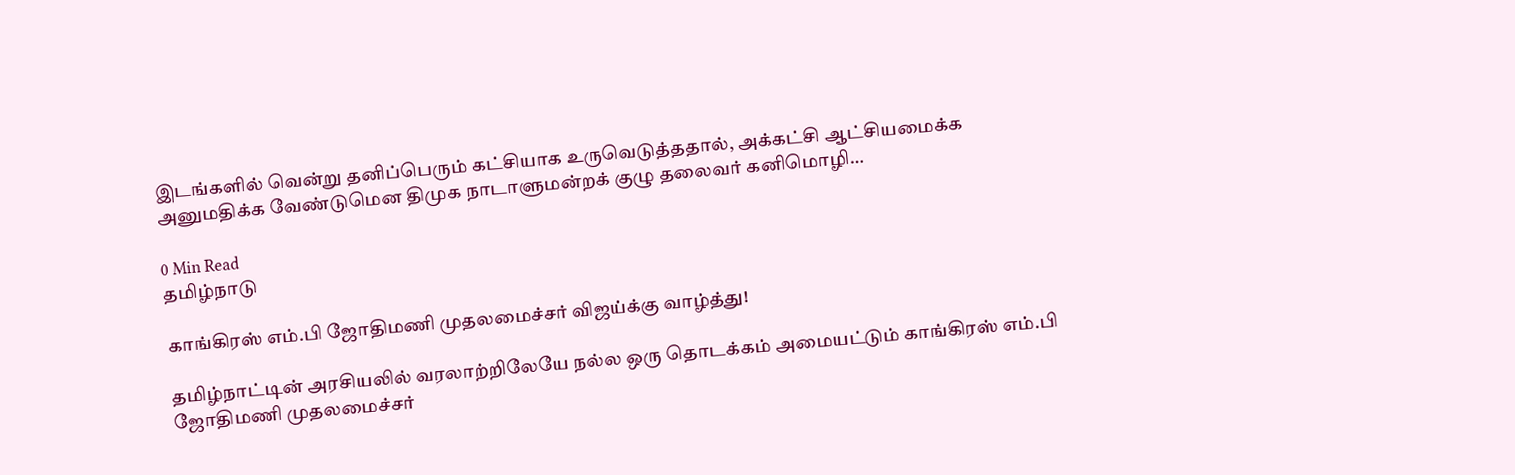இடங்களில் வென்று தனிப்பெரும் கட்சியாக உருவெடுத்ததால், அக்கட்சி ஆட்சியமைக்க அனுமதிக்க வேண்டுமென திமுக நாடாளுமன்றக் குழு தலைவர் கனிமொழி…

0 Min Read
தமிழ்நாடு

காங்கிரஸ் எம்.பி ஜோதிமணி முதலமைச்சர் விஜய்க்கு வாழ்த்து!

தமிழ்நாட்டின் அரசியலில் வரலாற்றிலேயே நல்ல ஒரு தொடக்கம் அமையட்டும் காங்கிரஸ் எம்.பி ஜோதிமணி முதலமைச்சர்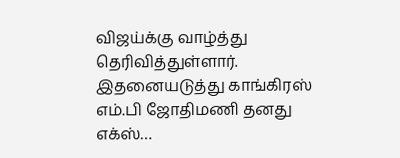விஜய்க்கு வாழ்த்து தெரிவித்துள்ளார். இதனையடுத்து காங்கிரஸ் எம்.பி ஜோதிமணி தனது எக்ஸ்…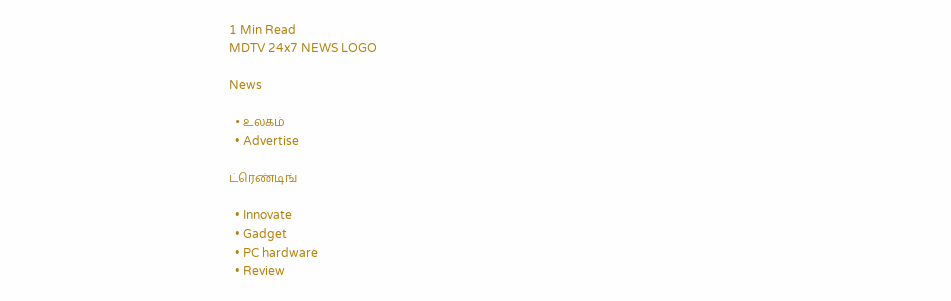1 Min Read
MDTV 24x7 NEWS LOGO

News

  • உலகம்
  • Advertise

ட்ரெண்டிங்

  • Innovate
  • Gadget
  • PC hardware
  • Review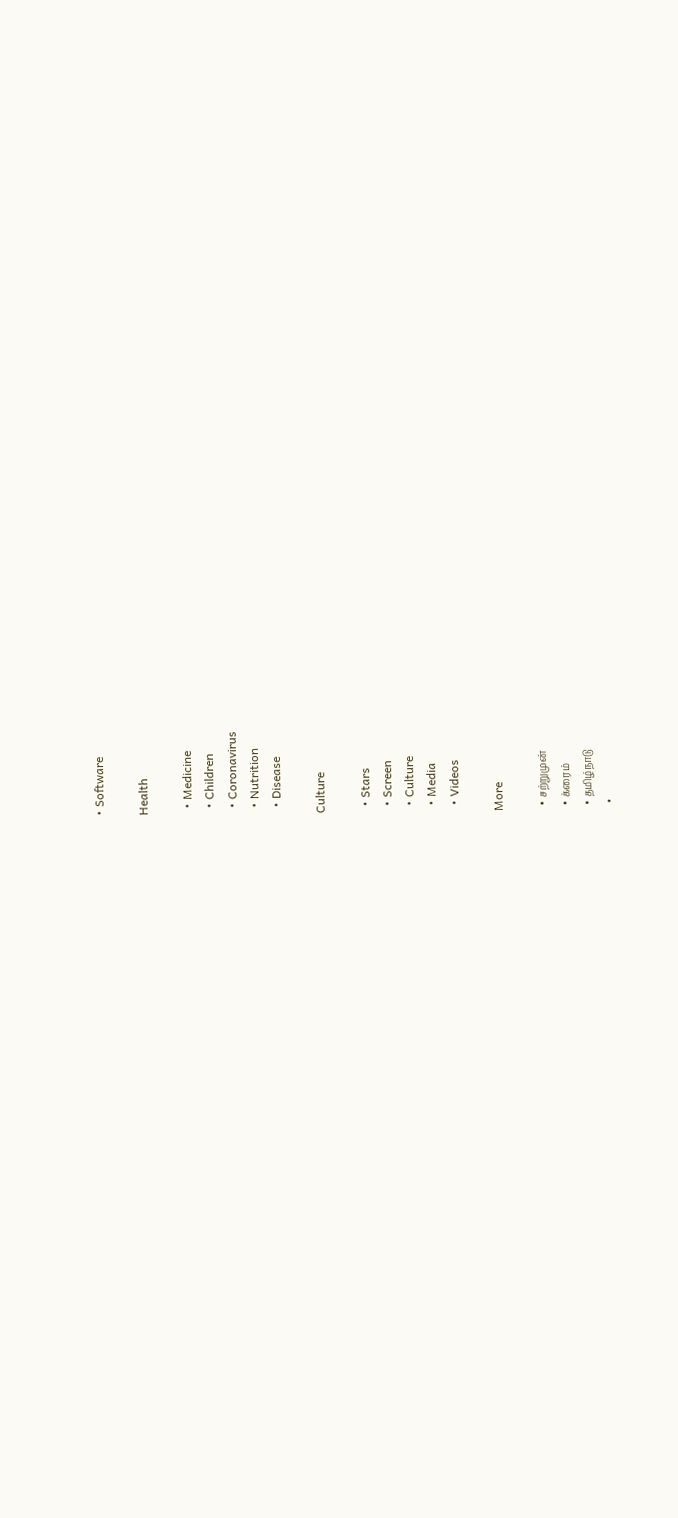• Software

Health

  • Medicine
  • Children
  • Coronavirus
  • Nutrition
  • Disease

Culture

  • Stars
  • Screen
  • Culture
  • Media
  • Videos

More

  • சற்றுமுன்
  • க்ரைம்
  • தமிழ்நாடு
  •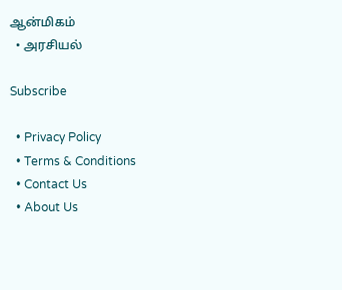ஆன்மிகம்
  • அரசியல்

Subscribe

  • Privacy Policy
  • Terms & Conditions
  • Contact Us
  • About Us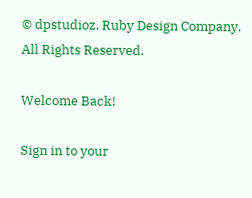© dpstudioz. Ruby Design Company. All Rights Reserved.

Welcome Back!

Sign in to your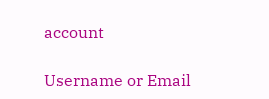account

Username or Email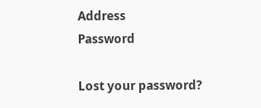Address
Password

Lost your password?